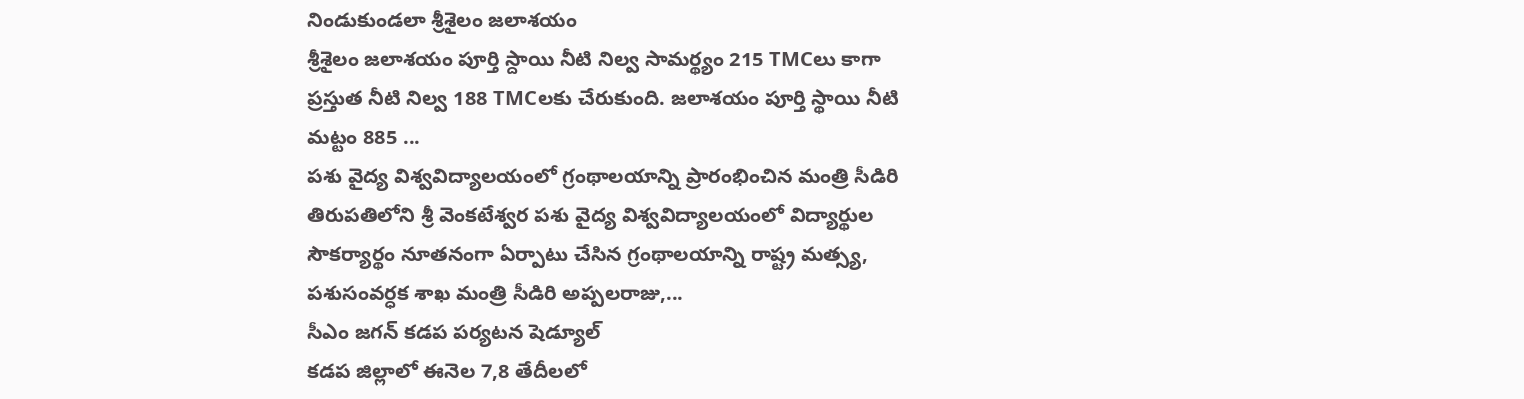నిండుకుండలా శ్రీశైలం జలాశయం
శ్రీశైలం జలాశయం పూర్తి స్దాయి నీటి నిల్వ సామర్థ్యం 215 TMCలు కాగా ప్రస్తుత నీటి నిల్వ 188 TMCలకు చేరుకుంది. జలాశయం పూర్తి స్థాయి నీటి మట్టం 885 ...
పశు వైద్య విశ్వవిద్యాలయంలో గ్రంథాలయాన్ని ప్రారంభించిన మంత్రి సీడిరి
తిరుపతిలోని శ్రీ వెంకటేశ్వర పశు వైద్య విశ్వవిద్యాలయంలో విద్యార్థుల సౌకర్యార్థం నూతనంగా ఏర్పాటు చేసిన గ్రంథాలయాన్ని రాష్ట్ర మత్స్య, పశుసంవర్ధక శాఖ మంత్రి సీడిరి అప్పలరాజు,...
సీఎం జగన్ కడప పర్యటన షెడ్యూల్
కడప జిల్లాలో ఈనెల 7,8 తేదీలలో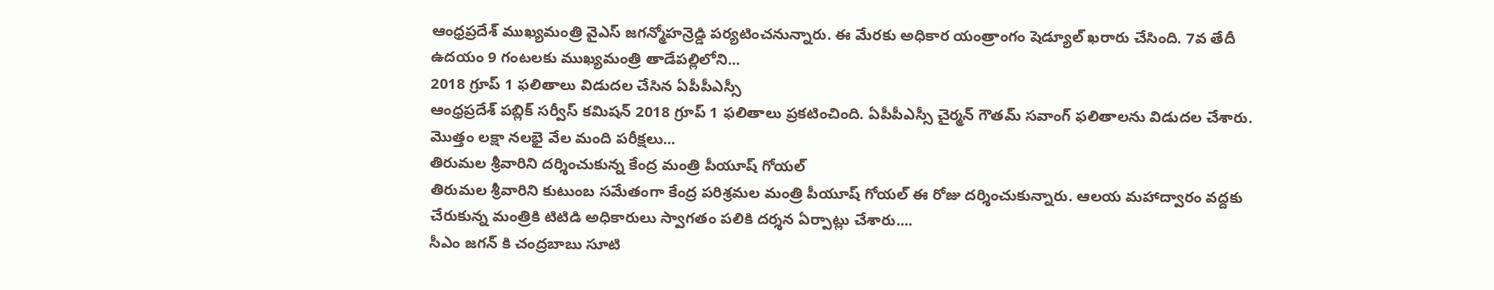ఆంధ్రప్రదేశ్ ముఖ్యమంత్రి వైఎస్ జగన్మోహన్రెడ్డి పర్యటించనున్నారు. ఈ మేరకు అధికార యంత్రాంగం షెడ్యూల్ ఖరారు చేసింది. 7వ తేదీ ఉదయం 9 గంటలకు ముఖ్యమంత్రి తాడేపల్లిలోని...
2018 గ్రూప్ 1 ఫలితాలు విడుదల చేసిన ఏపీపీఎస్సీ
ఆంధ్రప్రదేశ్ పబ్లిక్ సర్వీస్ కమిషన్ 2018 గ్రూప్ 1 ఫలితాలు ప్రకటించింది. ఏపీపీఎస్సీ చైర్మన్ గౌతమ్ సవాంగ్ ఫలితాలను విడుదల చేశారు. మొత్తం లక్షా నలభై వేల మంది పరీక్షలు...
తిరుమల శ్రీవారిని దర్శించుకున్న కేంద్ర మంత్రి పీయూష్ గోయల్
తిరుమల శ్రీవారిని కుటుంబ సమేతంగా కేంద్ర పరిశ్రమల మంత్రి పీయూష్ గోయల్ ఈ రోజు దర్శించుకున్నారు. ఆలయ మహాద్వారం వద్దకు చేరుకున్న మంత్రికి టిటిడి అధికారులు స్వాగతం పలికి దర్శన ఏర్పాట్లు చేశారు....
సీఎం జగన్ కి చంద్రబాబు సూటి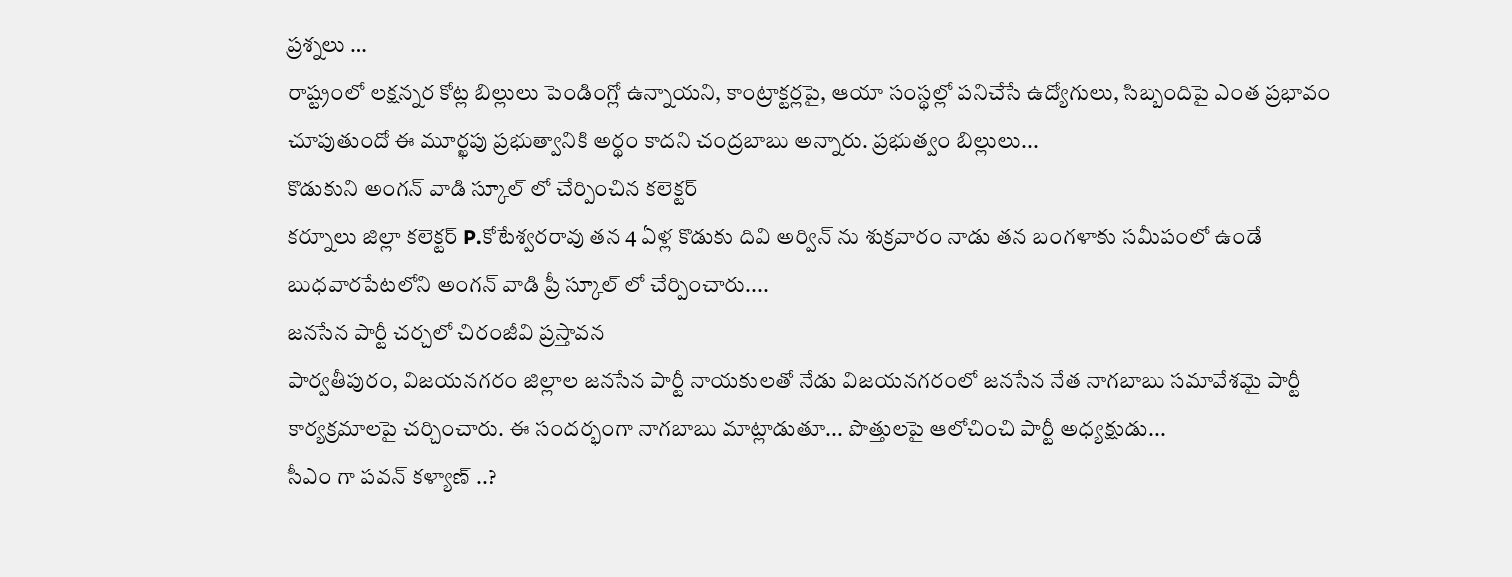ప్రశ్నలు …
రాష్ట్రంలో లక్షన్నర కోట్ల బిల్లులు పెండింగ్లో ఉన్నాయని, కాంట్రాక్టర్లపై, ఆయా సంస్థల్లో పనిచేసే ఉద్యోగులు, సిబ్బందిపై ఎంత ప్రభావం చూపుతుందో ఈ మూర్ఖపు ప్రభుత్వానికి అర్థం కాదని చంద్రబాబు అన్నారు. ప్రభుత్వం బిల్లులు...
కొడుకుని అంగన్ వాడి స్కూల్ లో చేర్పించిన కలెక్టర్
కర్నూలు జిల్లా కలెక్టర్ P.కోటేశ్వరరావు తన 4 ఏళ్ల కొడుకు దివి అర్విన్ ను శుక్రవారం నాడు తన బంగళాకు సమీపంలో ఉండే బుధవారపేటలోని అంగన్ వాడి ప్రీ స్కూల్ లో చేర్పించారు....
జనసేన పార్టీ చర్చలో చిరంజీవి ప్రస్తావన
పార్వతీపురం, విజయనగరం జిల్లాల జనసేన పార్టీ నాయకులతో నేడు విజయనగరంలో జనసేన నేత నాగబాబు సమావేశమై పార్టీ కార్యక్రమాలపై చర్చించారు. ఈ సందర్భంగా నాగబాబు మాట్లాడుతూ... పొత్తులపై ఆలోచించి పార్టీ అధ్యక్షుడు...
సీఎం గా పవన్ కళ్యాణ్ ..?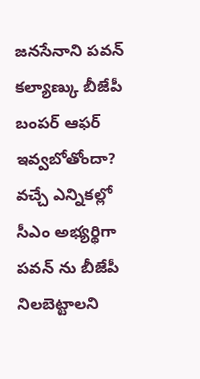జనసేనాని పవన్ కల్యాణ్కు బీజేపీ బంపర్ ఆఫర్ ఇవ్వబోతోందా? వచ్చే ఎన్నికల్లో సీఎం అభ్యర్థిగా పవన్ ను బీజేపీ నిలబెట్టాలని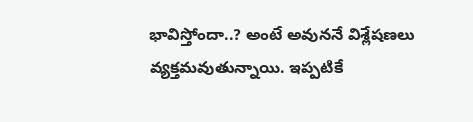భావిస్తోందా..? అంటే అవుననే విశ్లేషణలు వ్యక్తమవుతున్నాయి. ఇప్పటికే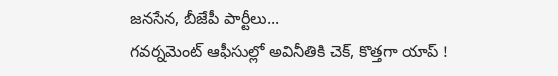జనసేన, బీజేపీ పార్టీలు...
గవర్నమెంట్ ఆఫీసుల్లో అవినీతికి చెక్, కొత్తగా యాప్ !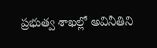ప్రభుత్వ శాఖల్లో అవినీతిని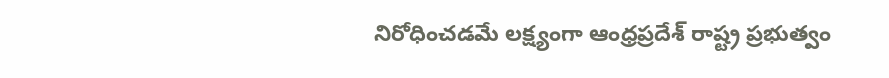నిరోధించడమే లక్ష్యంగా ఆంధ్రప్రదేశ్ రాష్ట్ర ప్రభుత్వం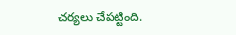చర్యలు చేపట్టింది.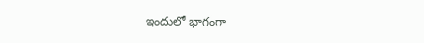ఇందులో భాగంగా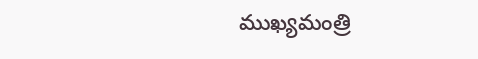ముఖ్యమంత్రి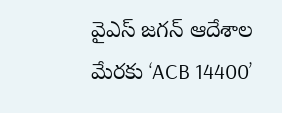వైఎస్ జగన్ ఆదేశాల మేరకు ‘ACB 14400’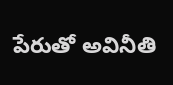పేరుతో అవినీతి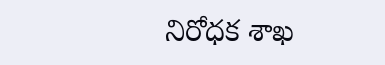నిరోధక శాఖ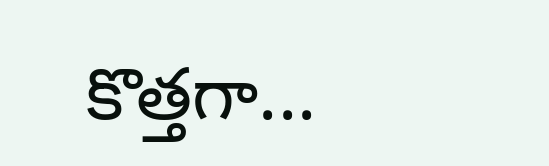కొత్తగా...